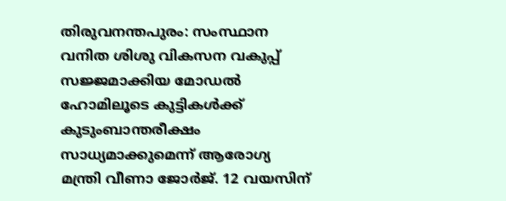തിരുവനന്തപുരം: സംസ്ഥാന വനിത ശിശു വികസന വകുപ്പ് സജ്ജമാക്കിയ മോഡൽ ഹോമിലൂടെ കുട്ടികൾക്ക് കുടുംബാന്തരീക്ഷം സാധ്യമാക്കുമെന്ന് ആരോഗ്യ മന്ത്രി വീണാ ജോർജ്. 12 വയസിന്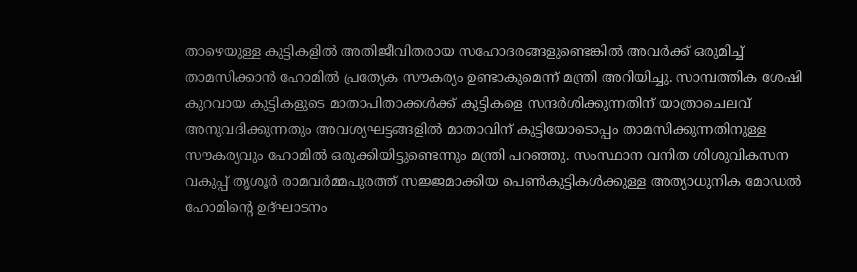താഴെയുള്ള കുട്ടികളിൽ അതിജീവിതരായ സഹോദരങ്ങളുണ്ടെങ്കിൽ അവർക്ക് ഒരുമിച്ച് താമസിക്കാൻ ഹോമിൽ പ്രത്യേക സൗകര്യം ഉണ്ടാകുമെന്ന് മന്ത്രി അറിയിച്ചു. സാമ്പത്തിക ശേഷി കുറവായ കുട്ടികളുടെ മാതാപിതാക്കൾക്ക് കുട്ടികളെ സന്ദർശിക്കുന്നതിന് യാത്രാചെലവ് അനുവദിക്കുന്നതും അവശ്യഘട്ടങ്ങളിൽ മാതാവിന് കുട്ടിയോടൊപ്പം താമസിക്കുന്നതിനുള്ള സൗകര്യവും ഹോമിൽ ഒരുക്കിയിട്ടുണ്ടെന്നും മന്ത്രി പറഞ്ഞു. സംസ്ഥാന വനിത ശിശുവികസന വകുപ്പ് തൃശൂർ രാമവർമ്മപുരത്ത് സജ്ജമാക്കിയ പെൺകുട്ടികൾക്കുള്ള അത്യാധുനിക മോഡൽ ഹോമിന്റെ ഉദ്ഘാടനം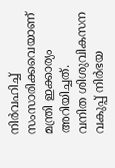നിർവഹിച്ച് സംസാരിക്കവെയാണ് മന്ത്രി ഇക്കാര്യം അറിയിച്ചത്.
വനിത ശിശുവികസന വകുപ്പ് നിർഭയ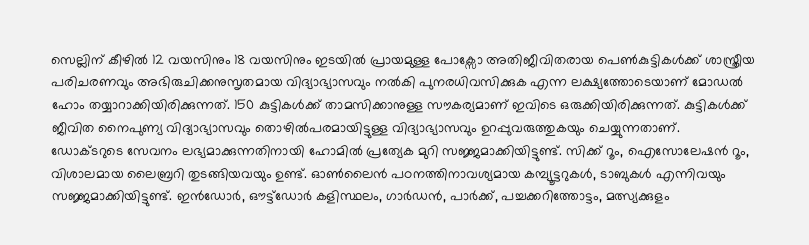സെല്ലിന് കീഴിൽ 12 വയസിനും 18 വയസിനും ഇടയിൽ പ്രായമുള്ള പോക്സോ അതിജീവിതരായ പെൺകുട്ടികൾക്ക് ശാസ്ത്രീയ പരിചരണവും അഭിരുചിക്കനുസൃതമായ വിദ്യാഭ്യാസവും നൽകി പുനരധിവസിക്കുക എന്ന ലക്ഷ്യത്തോടെയാണ് മോഡൽ ഹോം തയ്യാറാക്കിയിരിക്കുന്നത്. 150 കുട്ടികൾക്ക് താമസിക്കാനുള്ള സൗകര്യമാണ് ഇവിടെ ഒരുക്കിയിരിക്കുന്നത്. കുട്ടികൾക്ക് ജീവിത നൈപുണ്യ വിദ്യാഭ്യാസവും തൊഴിൽപരമായിട്ടുള്ള വിദ്യാഭ്യാസവും ഉറപ്പുവരുത്തുകയും ചെയ്യുന്നതാണ്.
ഡോക്ടറുടെ സേവനം ലഭ്യമാക്കുന്നതിനായി ഹോമിൽ പ്രത്യേക മുറി സജ്ജമാക്കിയിട്ടുണ്ട്. സിക്ക് റൂം, ഐസോലേഷൻ റൂം, വിശാലമായ ലൈബ്രറി തുടങ്ങിയവയും ഉണ്ട്. ഓൺലൈൻ പഠനത്തിനാവശ്യമായ കമ്പ്യൂട്ടറുകൾ, ടാബുകൾ എന്നിവയും സജ്ജമാക്കിയിട്ടുണ്ട്. ഇൻഡോർ, ഔട്ട്ഡോർ കളിസ്ഥലം, ഗാർഡൻ, പാർക്ക്, പച്ചക്കറിത്തോട്ടം, മത്സ്യക്കുളം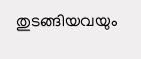തുടങ്ങിയവയും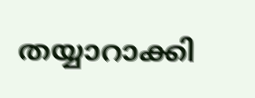തയ്യാറാക്കി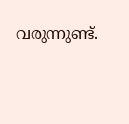വരുന്നുണ്ട്.